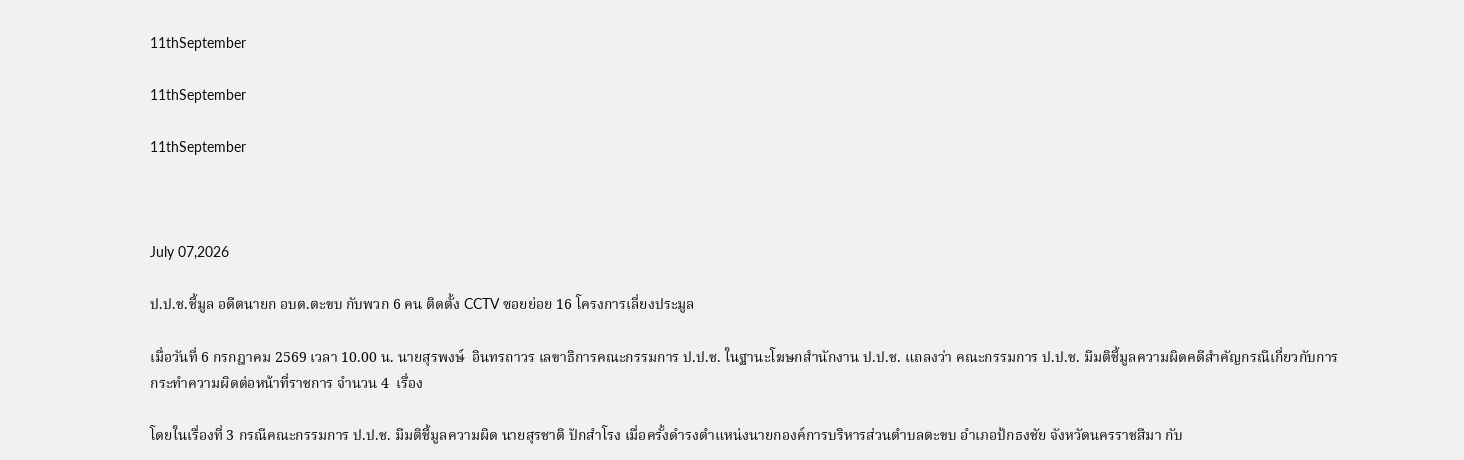11thSeptember

11thSeptember

11thSeptember



July 07,2026

ป.ป.ช.ชี้มูล อดีตนายก อบต.ตะขบ กับพวก 6 คน ติดตั้ง CCTV ซอยย่อย 16 โครงการเลี่ยงประมูล

เมื่อวันที่ 6 กรกฎาคม 2569 เวลา 10.00 น. นายสุรพงษ์  อินทรถาวร เลขาธิการคณะกรรมการ ป.ป.ช. ในฐานะโฆษกสำนักงาน ป.ป.ช. แถลงว่า คณะกรรมการ ป.ป.ช. มีมติชี้มูลความผิดคดีสำคัญกรณีเกี่ยวกับการกระทำความผิดต่อหน้าที่ราชการ จำนวน 4  เรื่อง

โดยในเรื่องที่ 3 กรณีคณะกรรมการ ป.ป.ช. มีมติชี้มูลความผิด นายสุรชาติ ปักสำโรง เมื่อครั้งดำรงตำแหน่งนายกองค์การบริหารส่วนตำบลตะขบ อำเภอป้กธงชัย จังหวัดนครราชสีมา กับ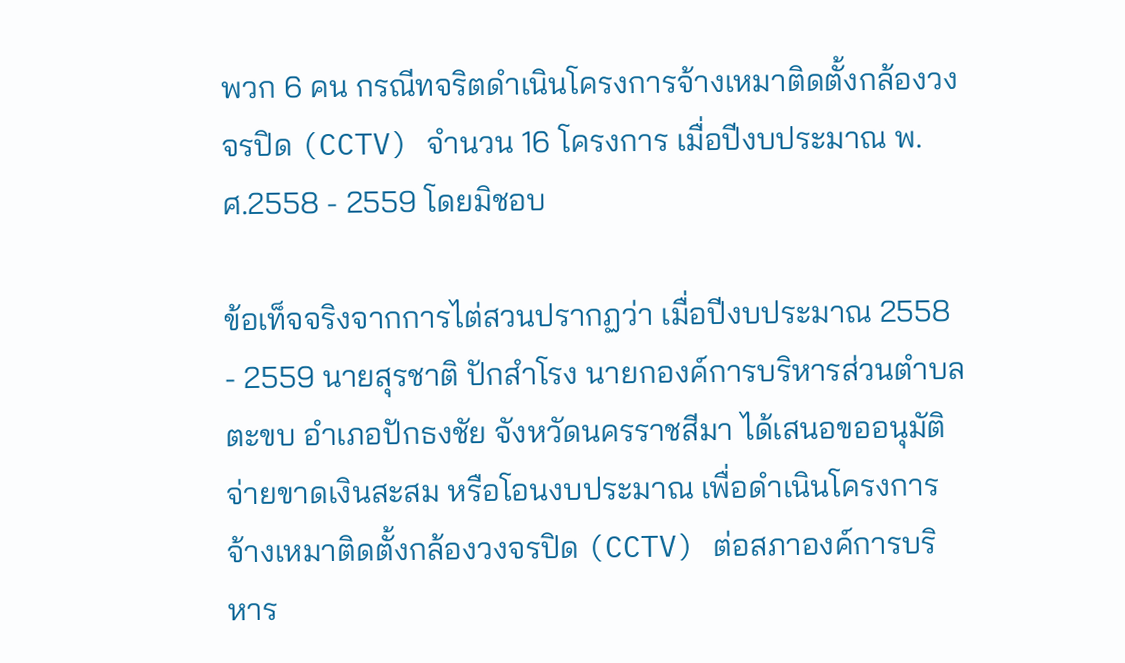พวก 6 คน กรณีทจริตดำเนินโครงการจ้างเหมาติดตั้งกล้องวงจรปิด (CCTV) จำนวน 16 โครงการ เมื่อปีงบประมาณ พ.ศ.2558 - 2559 โดยมิชอบ

ข้อเท็จจริงจากการไต่สวนปรากฏว่า เมื่อปีงบประมาณ 2558 - 2559 นายสุรชาติ ปักสำโรง นายกองค์การบริหารส่วนตำบลตะขบ อำเภอปักธงชัย จังหวัดนครราชสีมา ได้เสนอขออนุมัติจ่ายขาดเงินสะสม หรือโอนงบประมาณ เพื่อดำเนินโครงการจ้างเหมาติดตั้งกล้องวงจรปิด (CCTV) ต่อสภาองค์การบริหาร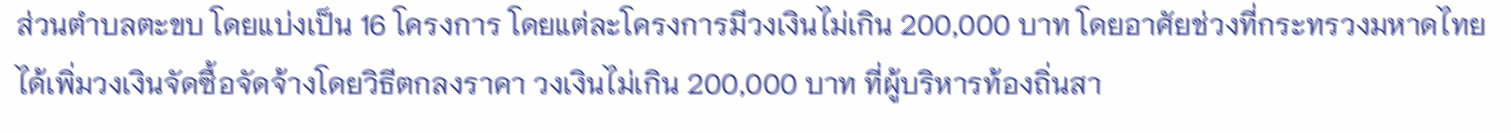ส่วนตำบลตะขบ โดยแบ่งเป็น 16 โครงการ โดยแต่ละโครงการมีวงเงินไม่เกิน 200,000 บาท โดยอาศัยช่วงที่กระทรวงมหาดไทยได้เพิ่มวงเงินจัดซื้อจัดจ้างโดยวิธีตกลงราคา วงเงินไม่เกิน 200,000 บาท ที่ผู้บริหารท้องถิ่นสา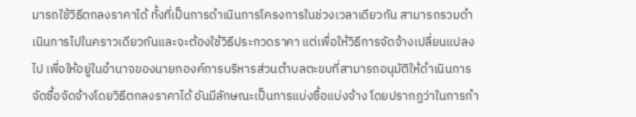มารถใช้วิธีตกลงราคาได้ ทั้งที่เป็นการดำเนินการโครงการในช่วงเวลาเดียวกัน สามารถรวมดำเนินการไปในคราวเดียวกันและจะต้องใช้วิธีประกวดราคา แต่เพื่อให้วิธีการจัดจ้างเปลี่ยนแปลงไป เพื่อให้อยู่ในอำนาจของนายกองค์การบริหารส่วนตำบลตะขบที่สามารถอนุมัติให้ดำเนินการจัดซื้อจัดจ้างโดยวิธีตกลงราคาได้ อันมีลักษณะเป็นการแบ่งซื้อแบ่งจ้าง โดยปรากฏว่าในการกำ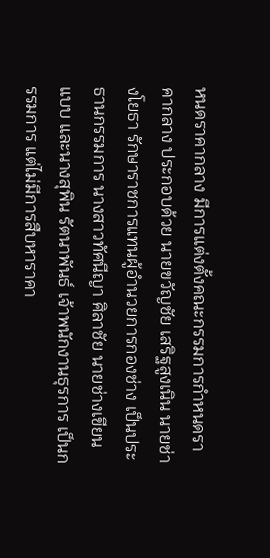หนดราคากลาง มีการแต่งตั้งคณะกรรมการกำหนดราคากลาง ประกอบด้วย นายขวัญชัย เสริฐสูงเนิน นายช่างโยธา รักษาราชการแทนผู้อำนวยการกองช่าง เป็นประธานกรรมการ นางสาวทัศนีญา ศิลาชัย นายช่างเขียนแบบ และนางสุพิน รัตนาพันธ์ เจ้าพนักงานธุรการ เป็นกรรมการ แต่ไม่มีการสืบหาราคา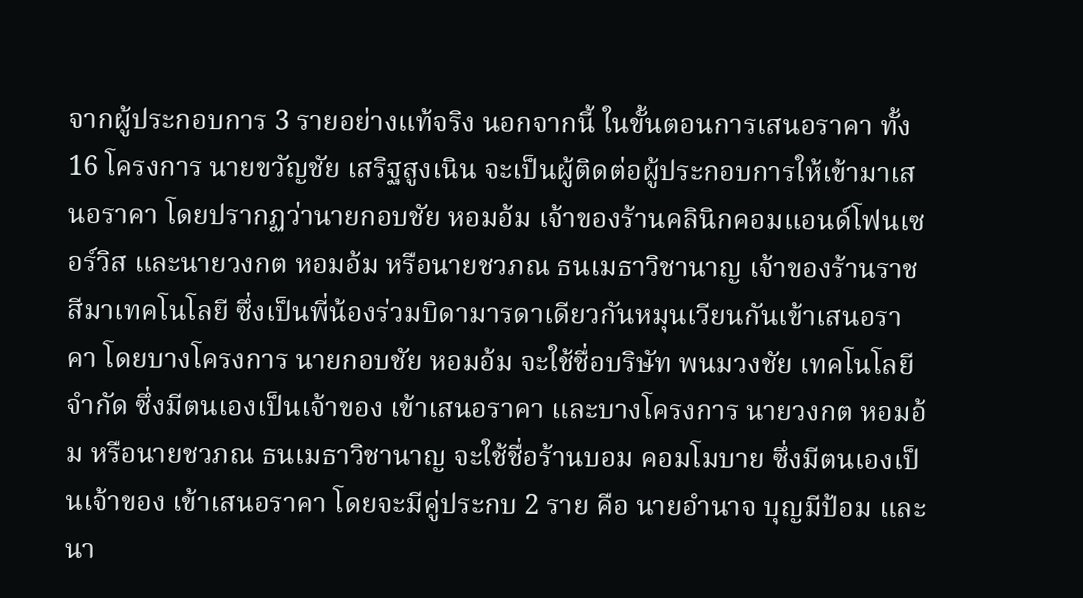จากผู้ประกอบการ 3 รายอย่างแท้จริง นอกจากนี้ ในขั้นตอนการเสนอราคา ทั้ง 16 โครงการ นายขวัญชัย เสริฐสูงเนิน จะเป็นผู้ติดต่อผู้ประกอบการให้เข้ามาเสนอราคา โดยปรากฏว่านายกอบชัย หอมอ้ม เจ้าของร้านคลินิกคอมแอนด์โฟนเซอร์วิส และนายวงกต หอมอ้ม หรือนายชวภณ ธนเมธาวิชานาญ เจ้าของร้านราชสีมาเทคโนโลยี ซึ่งเป็นพี่น้องร่วมบิดามารดาเดียวกันหมุนเวียนกันเข้าเสนอราคา โดยบางโครงการ นายกอบชัย หอมอ้ม จะใช้ชื่อบริษัท พนมวงชัย เทคโนโลยี จำกัด ซึ่งมีตนเองเป็นเจ้าของ เข้าเสนอราคา และบางโครงการ นายวงกต หอมอ้ม หรือนายชวภณ ธนเมธาวิชานาญ จะใช้ชื่อร้านบอม คอมโมบาย ซึ่งมีตนเองเป็นเจ้าของ เข้าเสนอราคา โดยจะมีคู่ประกบ 2 ราย คือ นายอำนาจ บุญมีป้อม และนา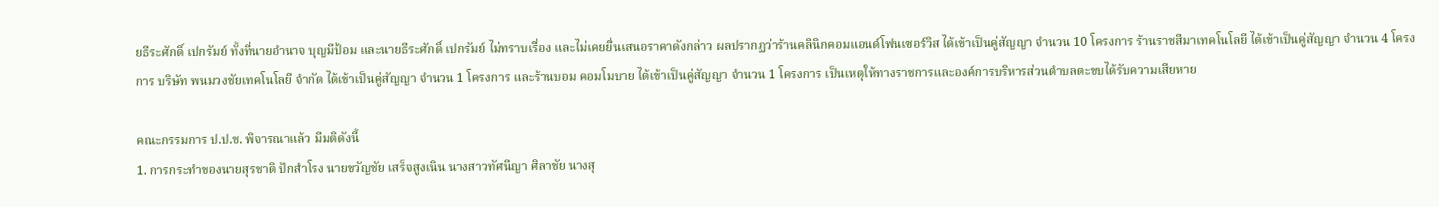ยธีระศักดิ์ เปกรัมย์ ทั้งที่นายอำนาจ บุญมีป้อม และนายธีระศักดิ์ เปกรัมย์ ไม่ทราบเรื่อง และไม่เคยยื่นเสนอราคาดังกล่าว ผลปรากฏว่าร้านคลินิกคอมแอนด์โฟนเซอร์วิส ได้เข้าเป็นคู่สัญญา จำนวน 10 โครงการ ร้านราชสีมาเทคโนโลยี ได้เข้าเป็นคู่สัญญา จำนวน 4 โครงการ บริษัท พนมวงชัยเทคโนโลยี จำกัด ได้เข้าเป็นคู่สัญญา จำนวน 1 โครงการ และร้านบอม คอมโมบาย ได้เข้าเป็นคู่สัญญา จำนวน 1 โครงการ เป็นเหตุให้ทางราชการและองค์การบริหารส่วนตำบลตะขบได้รับความเสียหาย

คณะกรรมการ ป.ป.ช. พิจารณาแล้ว มีมติดังนี้
1. การกระทำของนายสุรชาติ ปักสำโรง นายขวัญชัย เสร็จสูงเนิน นางสาวทัศนีญา ศิลาชัย นางสุ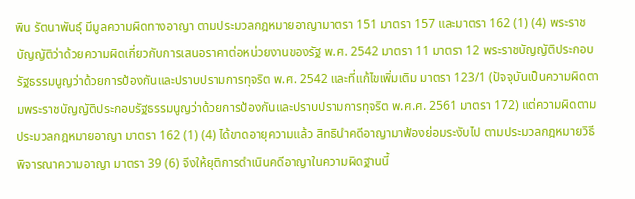พิน รัตนาพันธุ์ มีมูลความผิดทางอาญา ตามประมวลกฎหมายอาญามาตรา 151 มาตรา 157 และมาตรา 162 (1) (4) พระราชบัญญัติว่าด้วยความผิดเกี่ยวกับการเสนอราคาต่อหน่วยงานของรัฐ พ.ศ. 2542 มาตรา 11 มาตรา 12 พระราชบัญญัติประกอบรัฐธรรมนูญว่าด้วยการป้องกันและปราบปรามการทุจริต พ.ศ. 2542 และที่แก้ไขเพิ่มเติม มาตรา 123/1 (ปัจจุบันเป็นความผิดตามพระราชบัญญัติประกอบรัฐธรรมนูญว่าด้วยการป้องกันและปราบปรามการทุจริต พ.ศ.ศ. 2561 มาตรา 172) แต่ความผิดตามประมวลกฎหมายอาญา มาตรา 162 (1) (4) ได้ขาดอายุความแล้ว สิทธินำคดีอาญามาฟ้องย่อมระงับไป ตามประมวลกฎหมายวิธีพิจารณาความอาญา มาตรา 39 (6) จึงให้ยุติการดำเนินคดีอาญาในความผิดฐานนี้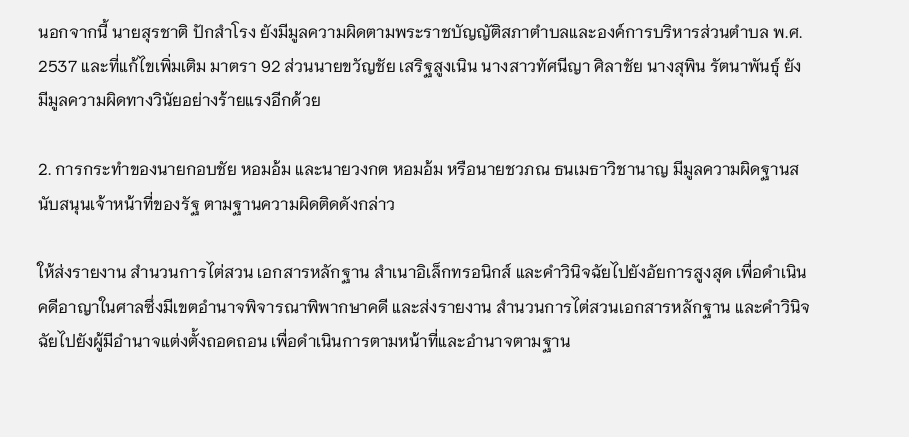นอกจากนี้ นายสุรชาติ ปักสำโรง ยังมีมูลความผิดตามพระราชบัญญัติสภาตำบลและองค์การบริหารส่วนตำบล พ.ศ. 2537 และที่แก้ไขเพิ่มเติม มาตรา 92 ส่วนนายขวัญชัย เสริฐสูงเนิน นางสาวทัศนีญา ศิลาชัย นางสุพิน รัตนาพันธุ์ ยังมีมูลความผิดทางวินัยอย่างร้ายแรงอีกด้วย

2. การกระทำของนายกอบชัย หอมอ้ม และนายวงกต หอมอ้ม หรือนายชวภณ ธนเมธาวิชานาญ มีมูลความผิดฐานสนับสนุนเจ้าหน้าที่ของรัฐ ตามฐานความผิดติดดังกล่าว

ให้ส่งรายงาน สำนวนการไต่สวน เอกสารหลักฐาน สำเนาอิเล็กทรอนิกส์ และคำวินิจฉัยไปยังอัยการสูงสุด เพื่อดำเนินคดีอาญาในศาลซึ่งมีเขตอำนาจพิจารณาพิพากษาคดี และส่งรายงาน สำนวนการไต่สวนเอกสารหลักฐาน และคำวินิจฉัยไปยังผู้มีอำนาจแต่งตั้งถอดถอน เพื่อดำเนินการตามหน้าที่และอำนาจตามฐาน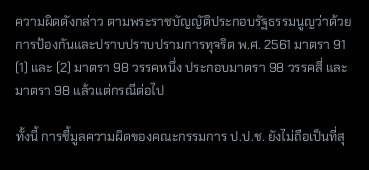ความผิดดังกล่าว ตามพระราชบัญญัติประกอบรัฐธรรมนูญว่าด้วยการป้องกันและปราบปราบปรามการทุจริต พ.ศ. 2561 มาตรา 91 (1) และ (2) มาตรา 98 วรรคหนึ่ง ประกอบมาตรา 98 วรรคสี่ และมาตรา 98 แล้วแต่กรณีต่อไป

ทั้งนี้ การชี้มูลความผิดของคณะกรรมการ ป.ป.ช. ยังไม่ถือเป็นที่สุ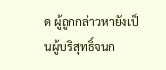ด ผู้ถูกกล่าวหายังเป็นผู้บริสุทธิ์จนก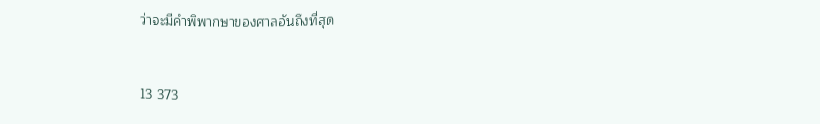ว่าจะมีคำพิพากษาของศาลอันถึงที่สุด


13 373